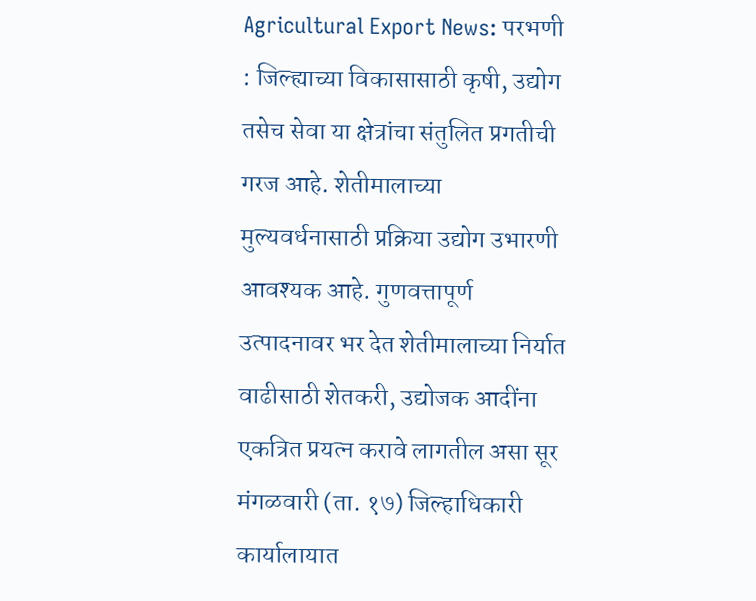Agricultural Export News: परभणी : जिल्ह्याच्या विकासासाठी कृषी, उद्योग तसेच सेवा या क्षेत्रांचा संतुलित प्रगतीची गरज आहे. शेतीमालाच्या मुल्यवर्धनासाठी प्रक्रिया उद्योग उभारणी आवश्यक आहे. गुणवत्तापूर्ण उत्पादनावर भर देत शेतीमालाच्या निर्यात वाढीसाठी शेतकरी, उद्योजक आदींना एकत्रित प्रयत्न करावे लागतील असा सूर मंगळवारी (ता. १७) जिल्हाधिकारी कार्यालायात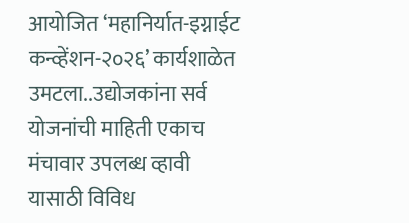आयोजित ‘महानिर्यात-इग्नाईट कन्व्हेंशन-२०२६’ कार्यशाळेत उमटला..उद्योजकांना सर्व योजनांची माहिती एकाच मंचावार उपलब्ध व्हावी यासाठी विविध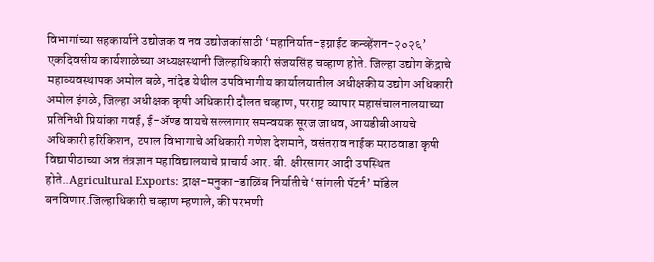विभागांच्या सहकार्याने उद्योजक व नव उद्योजकांसाठी ‘महानिर्यात-इग्नाईट कन्व्हेंशन-२०२६’ एकदिवसीय कार्यशाळेच्या अध्यक्षस्थानी जिल्हाधिकारी संजयसिंह चव्हाण होते. जिल्हा उद्योग केंद्राचे महाव्यवस्थापक अमोल बळे, नांदेड येथील उपविभागीय कार्यालयातील अधीक्षकीय उद्योग अधिकारी अमोल इंगळे, जिल्हा अधीक्षक कृषी अधिकारी दौलत चव्हाण, परराष्ट्र व्यापार महासंचालनालयाच्या प्रतिनिधी प्रियांका गवई, ई-ॲण्ड वायचे सल्लागार समन्वयक सूरज जाधव, आयडीबीआयचे अधिकारी हरिकिशन, टपाल विभागाचे अधिकारी गणेश देशमाने, वसंतराव नाईक मराठवाडा कृषी विद्यापीठाच्या अन्न तंत्रज्ञान महाविद्यालयाचे प्राचार्य आर. बी. क्षीरसागर आदी उपस्थित होते..Agricultural Exports: द्राक्ष-मनुका-डाळिंब निर्यातीचे ‘सांगली पॅटर्न’ मॉडेल बनविणार.जिल्हाधिकारी चव्हाण म्हणाले, की परभणी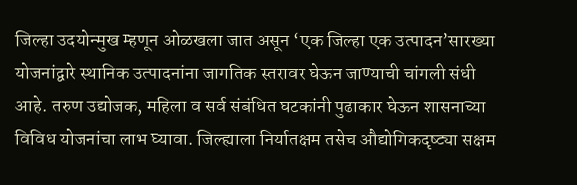जिल्हा उदयोन्मुख म्हणून ओळखला जात असून ‘एक जिल्हा एक उत्पादन’सारख्या योजनांद्वारे स्थानिक उत्पादनांना जागतिक स्तरावर घेऊन जाण्याची चांगली संधी आहे. तरुण उद्योजक, महिला व सर्व संबंधित घटकांनी पुढाकार घेऊन शासनाच्या विविध योजनांचा लाभ घ्यावा. जिल्ह्याला निर्यातक्षम तसेच औद्योगिकदृष्ट्या सक्षम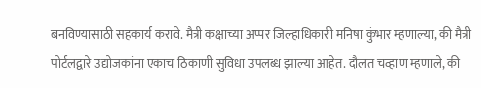बनविण्यासाठी सहकार्य करावे. मैत्री कक्षाच्या अप्पर जिल्हाधिकारी मनिषा कुंभार म्हणाल्या, की मैत्री पोर्टलद्वारे उद्योजकांना एकाच ठिकाणी सुविधा उपलब्ध झाल्या आहेत. दौलत चव्हाण म्हणाले, की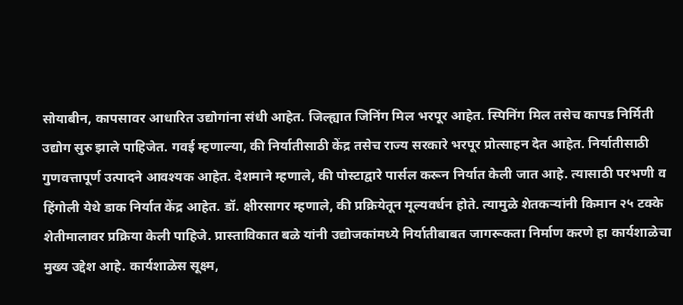सोयाबीन, कापसावर आधारित उद्योगांना संधी आहेत. जिल्ह्यात जिनिंग मिल भरपूर आहेत. स्पिनिंग मिल तसेच कापड निर्मिती उद्योग सुरु झाले पाहिजेत. गवई म्हणाल्या, की निर्यातीसाठी केंद्र तसेच राज्य सरकारे भरपूर प्रोत्साहन देत आहेत. निर्यातीसाठी गुणवत्तापूर्ण उत्पादने आवश्यक आहेत. देशमाने म्हणाले, की पोस्टाद्वारे पार्सल करून निर्यात केली जात आहे. त्यासाठी परभणी व हिंगोली येथे डाक निर्यात केंद्र आहेत. डॉ. क्षीरसागर म्हणाले, की प्रक्रियेतून मूल्यवर्धन होते. त्यामुळे शेतकऱ्यांनी किमान २५ टक्के शेतीमालावर प्रक्रिया केली पाहिजे. प्रास्ताविकात बळे यांनी उद्योजकांमध्ये निर्यातीबाबत जागरूकता निर्माण करणे हा कार्यशाळेचा मुख्य उद्देश आहे. कार्यशाळेस सूक्ष्म,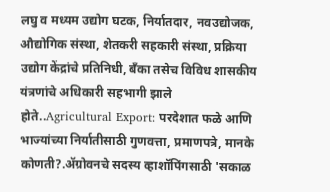लघु व मध्यम उद्योग घटक, निर्यातदार, नवउद्योजक, औद्योगिक संस्था, शेतकरी सहकारी संस्था, प्रक्रिया उद्योग केंद्रांचे प्रतिनिधी, बँका तसेच विविध शासकीय यंत्रणांचे अधिकारी सहभागी झाले होते..Agricultural Export: परदेशात फळे आणि भाज्यांच्या निर्यातीसाठी गुणवत्ता, प्रमाणपत्रे, मानके कोणती?.ॲग्रोवनचे सदस्य व्हाशॉपिंगसाठी 'सकाळ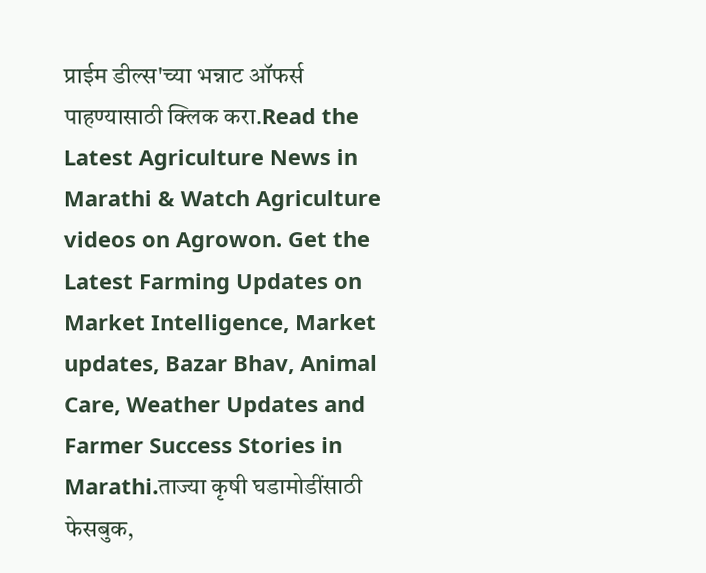प्राईम डील्स'च्या भन्नाट ऑफर्स पाहण्यासाठी क्लिक करा.Read the Latest Agriculture News in Marathi & Watch Agriculture videos on Agrowon. Get the Latest Farming Updates on Market Intelligence, Market updates, Bazar Bhav, Animal Care, Weather Updates and Farmer Success Stories in Marathi.ताज्या कृषी घडामोडींसाठी फेसबुक,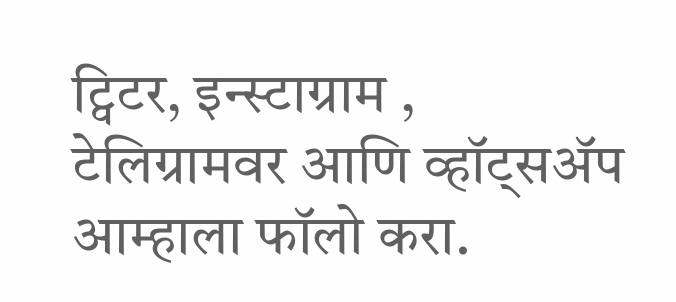ट्विटर, इन्स्टाग्राम , टेलिग्रामवर आणि व्हॉट्सॲप आम्हाला फॉलो करा.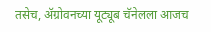तसेच, ॲग्रोवनच्या यूट्यूब चॅनेलला आजच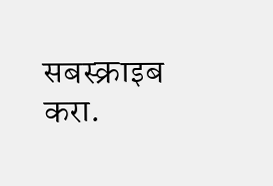सबस्क्राइब करा.